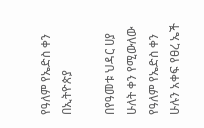የዓለም የኤድስ ቀን በኢትዮጵያ

በየዓመቱ ህዳር ሀያ ሁለት ቀን የሚውለው የዓለም የኤድስ ቀን ሁሉን አቀፍ የፀረ ኤች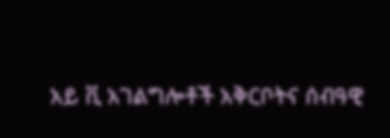አይ ቪ አገልግሎቶች አቅርቦትና ሰብዓዊ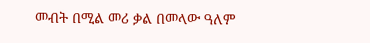መብት በሚል መሪ ቃል በመላው ዓለም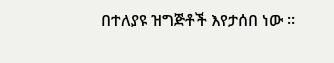በተለያዩ ዝግጅቶች እየታሰበ ነው ።